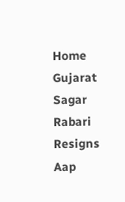Home Gujarat Sagar Rabari Resigns Aap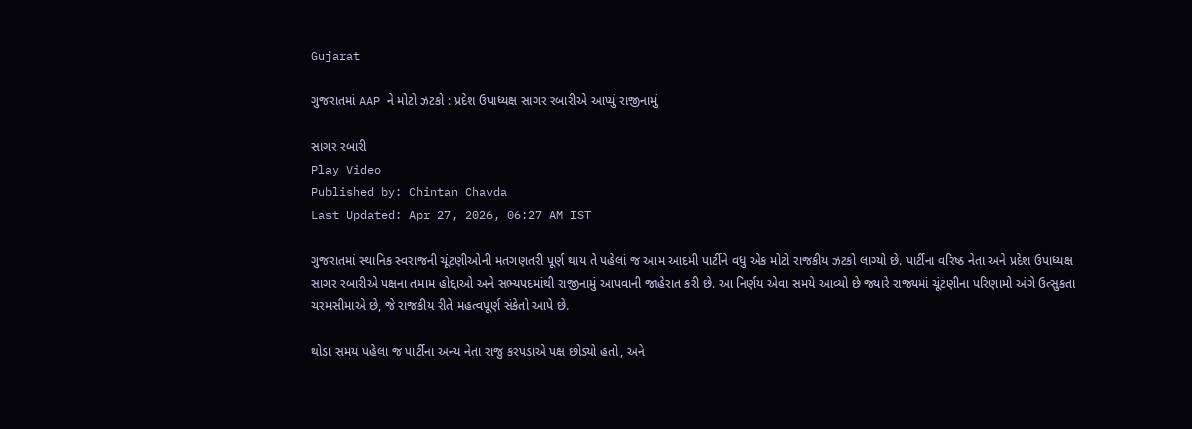Gujarat

ગુજરાતમાં AAP ને મોટો ઝટકો : પ્રદેશ ઉપાધ્યક્ષ સાગર રબારીએ આપ્યું રાજીનામું

સાગર રબારી
Play Video
Published by: Chintan Chavda
Last Updated: Apr 27, 2026, 06:27 AM IST

ગુજરાતમાં સ્થાનિક સ્વરાજની ચૂંટણીઓની મતગણતરી પૂર્ણ થાય તે પહેલાં જ આમ આદમી પાર્ટીને વધુ એક મોટો રાજકીય ઝટકો લાગ્યો છે. પાર્ટીના વરિષ્ઠ નેતા અને પ્રદેશ ઉપાધ્યક્ષ સાગર રબારીએ પક્ષના તમામ હોદ્દાઓ અને સભ્યપદમાંથી રાજીનામું આપવાની જાહેરાત કરી છે. આ નિર્ણય એવા સમયે આવ્યો છે જ્યારે રાજ્યમાં ચૂંટણીના પરિણામો અંગે ઉત્સુકતા ચરમસીમાએ છે, જે રાજકીય રીતે મહત્વપૂર્ણ સંકેતો આપે છે.

થોડા સમય પહેલા જ પાર્ટીના અન્ય નેતા રાજુ કરપડાએ પક્ષ છોડ્યો હતો, અને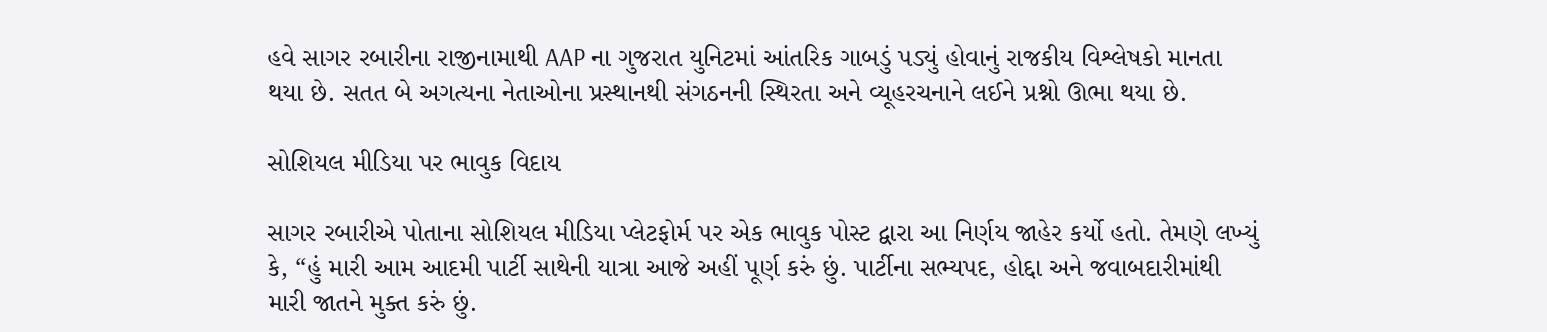હવે સાગર રબારીના રાજીનામાથી AAP ના ગુજરાત યુનિટમાં આંતરિક ગાબડું પડ્યું હોવાનું રાજકીય વિશ્લેષકો માનતા થયા છે. સતત બે અગત્યના નેતાઓના પ્રસ્થાનથી સંગઠનની સ્થિરતા અને વ્યૂહરચનાને લઈને પ્રશ્નો ઊભા થયા છે.

સોશિયલ મીડિયા પર ભાવુક વિદાય

સાગર રબારીએ પોતાના સોશિયલ મીડિયા પ્લેટફોર્મ પર એક ભાવુક પોસ્ટ દ્વારા આ નિર્ણય જાહેર કર્યો હતો. તેમણે લખ્યું કે, “હું મારી આમ આદમી પાર્ટી સાથેની યાત્રા આજે અહીં પૂર્ણ કરું છું. પાર્ટીના સભ્યપદ, હોદ્દા અને જવાબદારીમાંથી મારી જાતને મુક્ત કરું છું.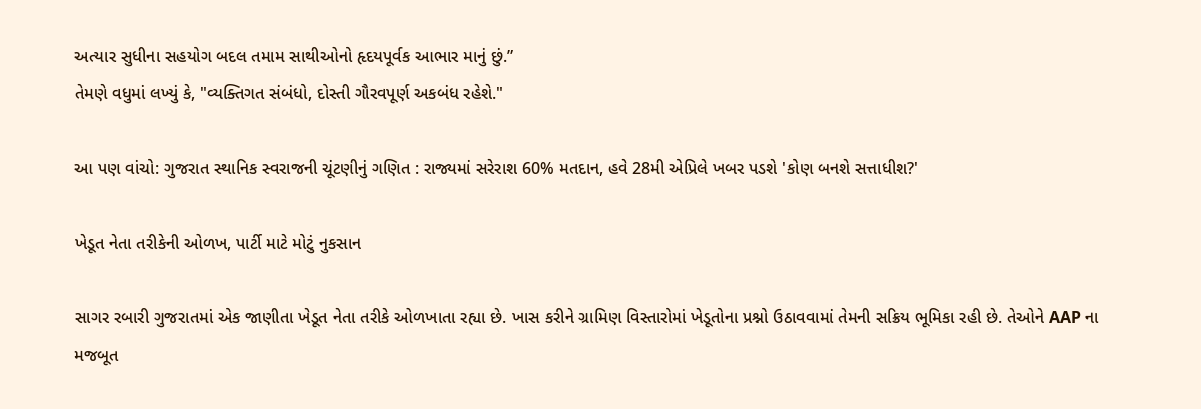અત્યાર સુધીના સહયોગ બદલ તમામ સાથીઓનો હૃદયપૂર્વક આભાર માનું છું.”
તેમણે વધુમાં લખ્યું કે, "વ્યક્તિગત સંબંધો, દોસ્તી ગૌરવપૂર્ણ અકબંધ રહેશે."

આ પણ વાંચો: ગુજરાત સ્થાનિક સ્વરાજની ચૂંટણીનું ગણિત : રાજ્યમાં સરેરાશ 60% મતદાન, હવે 28મી એપ્રિલે ખબર પડશે 'કોણ બનશે સત્તાધીશ?'

ખેડૂત નેતા તરીકેની ઓળખ, પાર્ટી માટે મોટું નુકસાન

સાગર રબારી ગુજરાતમાં એક જાણીતા ખેડૂત નેતા તરીકે ઓળખાતા રહ્યા છે. ખાસ કરીને ગ્રામિણ વિસ્તારોમાં ખેડૂતોના પ્રશ્નો ઉઠાવવામાં તેમની સક્રિય ભૂમિકા રહી છે. તેઓને AAP ના મજબૂત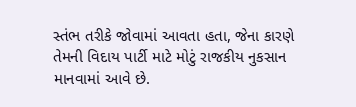સ્તંભ તરીકે જોવામાં આવતા હતા, જેના કારણે તેમની વિદાય પાર્ટી માટે મોટું રાજકીય નુકસાન માનવામાં આવે છે.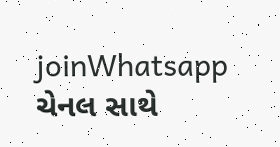joinWhatsapp ચેનલ સાથે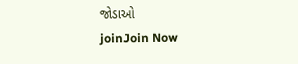જોડાઓ
joinJoin Now